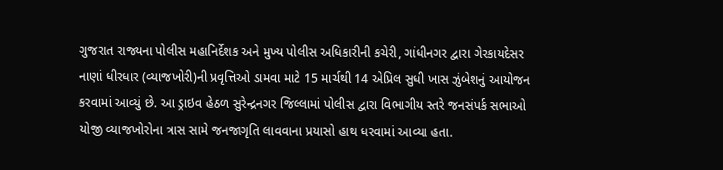ગુજરાત રાજ્યના પોલીસ મહાનિર્દેશક અને મુખ્ય પોલીસ અધિકારીની કચેરી, ગાંધીનગર દ્વારા ગેરકાયદેસર નાણાં ધીરધાર (વ્યાજખોરી)ની પ્રવૃત્તિઓ ડામવા માટે 15 માર્ચથી 14 એપ્રિલ સુધી ખાસ ઝુંબેશનું આયોજન કરવામાં આવ્યું છે. આ ડ્રાઇવ હેઠળ સુરેન્દ્રનગર જિલ્લામાં પોલીસ દ્વારા વિભાગીય સ્તરે જનસંપર્ક સભાઓ યોજી વ્યાજખોરોના ત્રાસ સામે જનજાગૃતિ લાવવાના પ્રયાસો હાથ ધરવામાં આવ્યા હતા.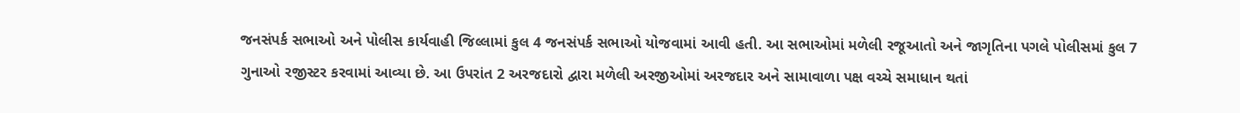જનસંપર્ક સભાઓ અને પોલીસ કાર્યવાહી જિલ્લામાં કુલ 4 જનસંપર્ક સભાઓ યોજવામાં આવી હતી. આ સભાઓમાં મળેલી રજૂઆતો અને જાગૃતિના પગલે પોલીસમાં કુલ 7 ગુનાઓ રજીસ્ટર કરવામાં આવ્યા છે. આ ઉપરાંત 2 અરજદારો દ્વારા મળેલી અરજીઓમાં અરજદાર અને સામાવાળા પક્ષ વચ્ચે સમાધાન થતાં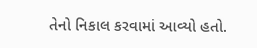તેનો નિકાલ કરવામાં આવ્યો હતો.